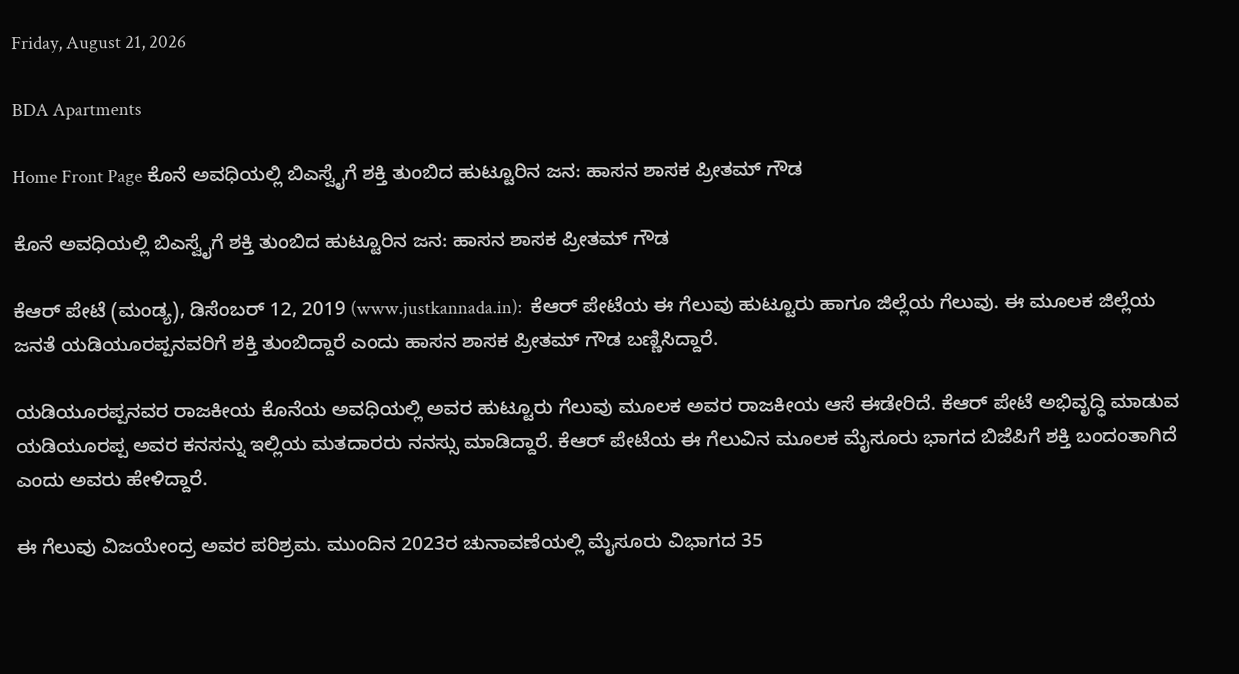Friday, August 21, 2026

BDA Apartments

Home Front Page ಕೊನೆ ಅವಧಿಯಲ್ಲಿ ಬಿಎಸ್ವೈಗೆ ಶಕ್ತಿ ತುಂಬಿದ ಹುಟ್ಟೂರಿನ ಜನ: ಹಾಸನ ಶಾಸಕ ಪ್ರೀತಮ್ ಗೌಡ

ಕೊನೆ ಅವಧಿಯಲ್ಲಿ ಬಿಎಸ್ವೈಗೆ ಶಕ್ತಿ ತುಂಬಿದ ಹುಟ್ಟೂರಿನ ಜನ: ಹಾಸನ ಶಾಸಕ ಪ್ರೀತಮ್ ಗೌಡ

ಕೆಆರ್ ಪೇಟೆ (ಮಂಡ್ಯ), ಡಿಸೆಂಬರ್ 12, 2019 (www.justkannada.in):  ಕೆಆರ್ ಪೇಟೆಯ ಈ ಗೆಲುವು ಹುಟ್ಟೂರು ಹಾಗೂ ಜಿಲ್ಲೆಯ ಗೆಲುವು. ಈ ಮೂಲಕ ಜಿಲ್ಲೆಯ ಜನತೆ ಯಡಿಯೂರಪ್ಪನವರಿಗೆ ಶಕ್ತಿ ತುಂಬಿದ್ದಾರೆ ಎಂದು ಹಾಸನ ಶಾಸಕ ಪ್ರೀತಮ್ ಗೌಡ ಬಣ್ಣಿಸಿದ್ದಾರೆ.

ಯಡಿಯೂರಪ್ಪನವರ ರಾಜಕೀಯ ಕೊನೆಯ ಅವಧಿಯಲ್ಲಿ ಅವರ ಹುಟ್ಟೂರು ಗೆಲುವು ಮೂಲಕ ಅವರ ರಾಜಕೀಯ ಆಸೆ ಈಡೇರಿದೆ. ಕೆಆರ್ ಪೇಟೆ ಅಭಿವೃದ್ಧಿ ಮಾಡುವ ಯಡಿಯೂರಪ್ಪ ಅವರ ಕನಸನ್ನು ಇಲ್ಲಿಯ ಮತದಾರರು ನನಸ್ಸು ಮಾಡಿದ್ದಾರೆ. ಕೆಆರ್ ಪೇಟೆಯ ಈ ಗೆಲುವಿನ ಮೂಲಕ ಮೈಸೂರು ಭಾಗದ ಬಿಜೆಪಿಗೆ ಶಕ್ತಿ ಬಂದಂತಾಗಿದೆ ಎಂದು ಅವರು ಹೇಳಿದ್ದಾರೆ.

ಈ ಗೆಲುವು ವಿಜಯೇಂದ್ರ ಅವರ ಪರಿಶ್ರಮ. ಮುಂದಿನ 2023ರ ಚುನಾವಣೆಯಲ್ಲಿ ಮೈಸೂರು ವಿಭಾಗದ 35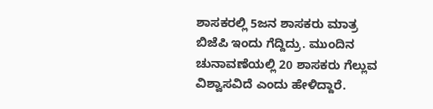ಶಾಸಕರಲ್ಲಿ 5ಜನ ಶಾಸಕರು ಮಾತ್ರ ಬಿಜೆಪಿ ಇಂದು ಗೆದ್ದಿದ್ರು. ಮುಂದಿನ ಚುನಾವಣೆಯಲ್ಲಿ 20 ಶಾಸಕರು ಗೆಲ್ಲುವ ವಿಶ್ವಾಸವಿದೆ ಎಂದು ಹೇಳಿದ್ದಾರೆ.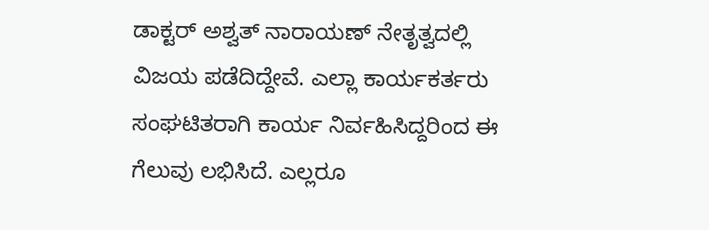ಡಾಕ್ಟರ್ ಅಶ್ವತ್ ನಾರಾಯಣ್ ನೇತೃತ್ವದಲ್ಲಿ ವಿಜಯ ಪಡೆದಿದ್ದೇವೆ. ಎಲ್ಲಾ ಕಾರ್ಯಕರ್ತರು ಸಂಘಟಿತರಾಗಿ ಕಾರ್ಯ ನಿರ್ವಹಿಸಿದ್ದರಿಂದ ಈ ಗೆಲುವು ಲಭಿಸಿದೆ. ಎಲ್ಲರೂ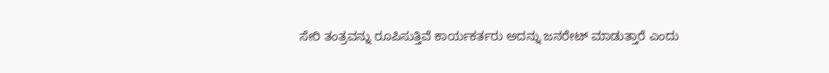ಸೇರಿ ತಂತ್ರವನ್ನು ರೂಪಿಸುತ್ತಿವೆ ಕಾರ್ಯಕರ್ತರು ಅದನ್ನು ಜನರೇಟ್ ಮಾಡುತ್ತಾರೆ ಎಂದು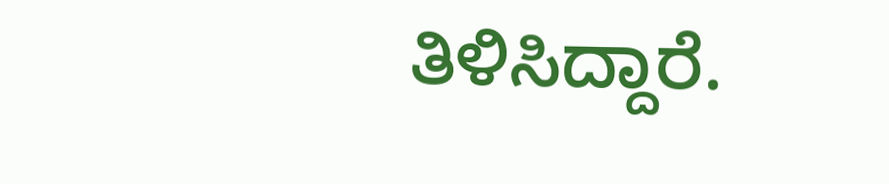ತಿಳಿಸಿದ್ದಾರೆ.